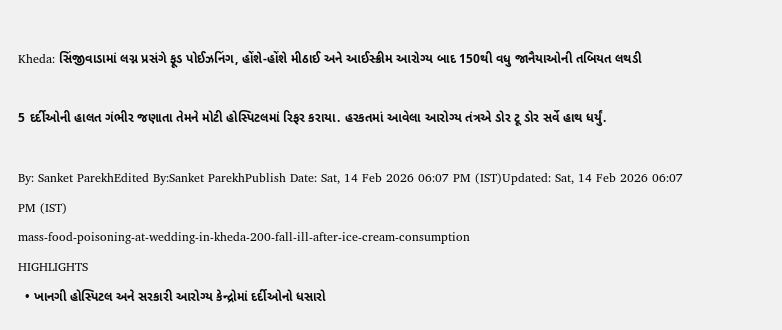Kheda: સિંજીવાડામાં લગ્ન પ્રસંગે ફૂડ પોઈઝનિંગ, હોંશે-હોંશે મીઠાઈ અને આઈસ્ક્રીમ આરોગ્ય બાદ 150થી વધુ જાનૈયાઓની તબિયત લથડી

5 દર્દીઓની હાલત ગંભીર જણાતા તેમને મોટી હોસ્પિટલમાં રિફર કરાયા. હરકતમાં આવેલા આરોગ્ય તંત્રએ ડોર ટૂ ડોર સર્વે હાથ ધર્યું.

By: Sanket ParekhEdited By:Sanket ParekhPublish Date: Sat, 14 Feb 2026 06:07 PM (IST)Updated: Sat, 14 Feb 2026 06:07 PM (IST)
mass-food-poisoning-at-wedding-in-kheda-200-fall-ill-after-ice-cream-consumption
HIGHLIGHTS
  • ખાનગી હોસ્પિટલ અને સરકારી આરોગ્ય કેન્દ્રોમાં દર્દીઓનો ધસારો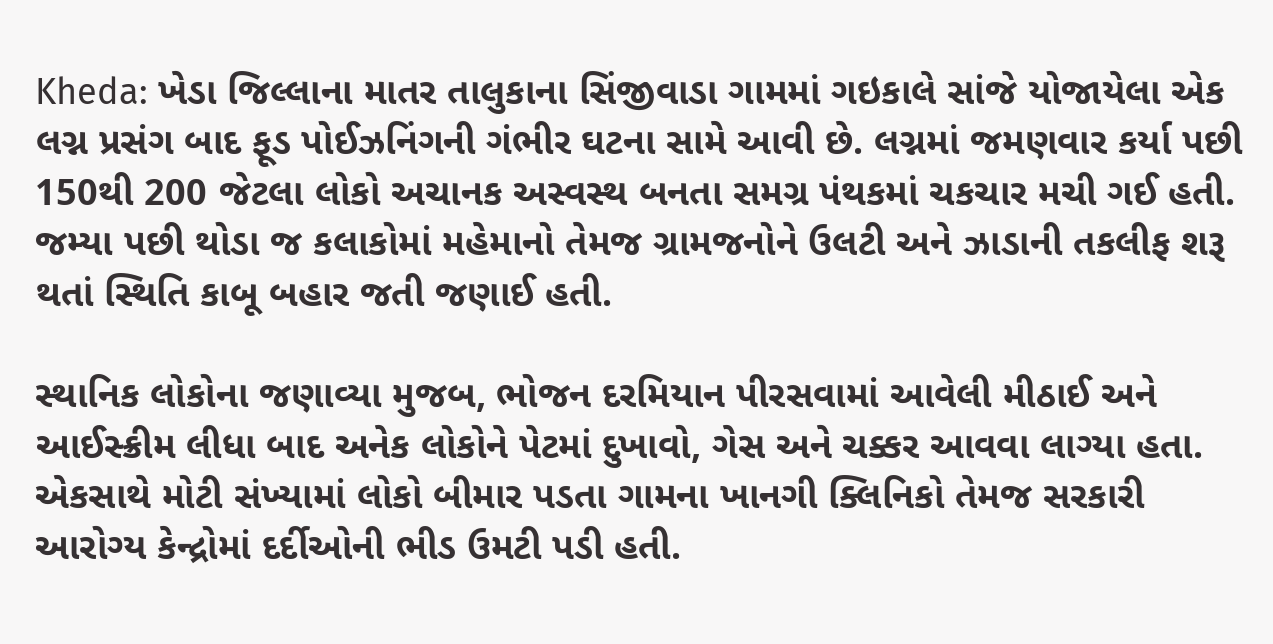Kheda: ખેડા જિલ્લાના માતર તાલુકાના સિંજીવાડા ગામમાં ગઇકાલે સાંજે યોજાયેલા એક લગ્ન પ્રસંગ બાદ ફૂડ પોઈઝનિંગની ગંભીર ઘટના સામે આવી છે. લગ્નમાં જમણવાર કર્યા પછી 150થી 200 જેટલા લોકો અચાનક અસ્વસ્થ બનતા સમગ્ર પંથકમાં ચકચાર મચી ગઈ હતી. જમ્યા પછી થોડા જ કલાકોમાં મહેમાનો તેમજ ગ્રામજનોને ઉલટી અને ઝાડાની તકલીફ શરૂ થતાં સ્થિતિ કાબૂ બહાર જતી જણાઈ હતી.

સ્થાનિક લોકોના જણાવ્યા મુજબ, ભોજન દરમિયાન પીરસવામાં આવેલી મીઠાઈ અને આઈસ્ક્રીમ લીધા બાદ અનેક લોકોને પેટમાં દુખાવો, ગેસ અને ચક્કર આવવા લાગ્યા હતા. એકસાથે મોટી સંખ્યામાં લોકો બીમાર પડતા ગામના ખાનગી ક્લિનિકો તેમજ સરકારી આરોગ્ય કેન્દ્રોમાં દર્દીઓની ભીડ ઉમટી પડી હતી.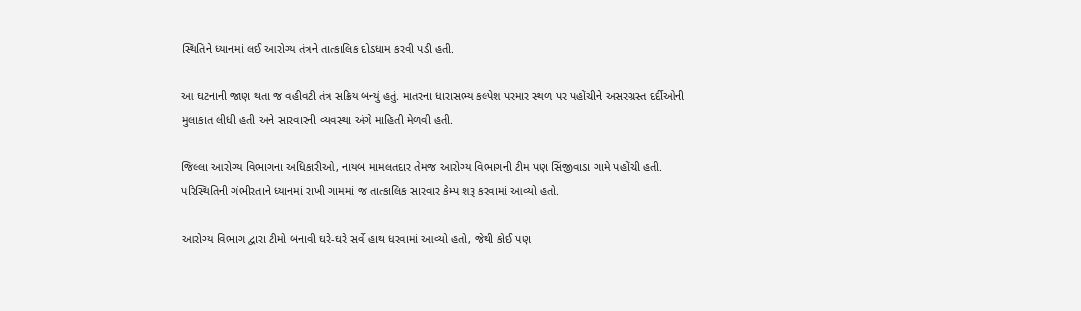સ્થિતિને ધ્યાનમાં લઈ આરોગ્ય તંત્રને તાત્કાલિક દોડધામ કરવી પડી હતી.

આ ઘટનાની જાણ થતા જ વહીવટી તંત્ર સક્રિય બન્યું હતું. માતરના ધારાસભ્ય કલ્પેશ પરમાર સ્થળ પર પહોંચીને અસરગ્રસ્ત દર્દીઓની મુલાકાત લીધી હતી અને સારવારની વ્યવસ્થા અંગે માહિતી મેળવી હતી.

જિલ્લા આરોગ્ય વિભાગના અધિકારીઓ, નાયબ મામલતદાર તેમજ આરોગ્ય વિભાગની ટીમ પણ સિંજીવાડા ગામે પહોંચી હતી. પરિસ્થિતિની ગંભીરતાને ધ્યાનમાં રાખી ગામમાં જ તાત્કાલિક સારવાર કેમ્પ શરૂ કરવામાં આવ્યો હતો.

આરોગ્ય વિભાગ દ્વારા ટીમો બનાવી ઘરે-ઘરે સર્વે હાથ ધરવામાં આવ્યો હતો, જેથી કોઈ પણ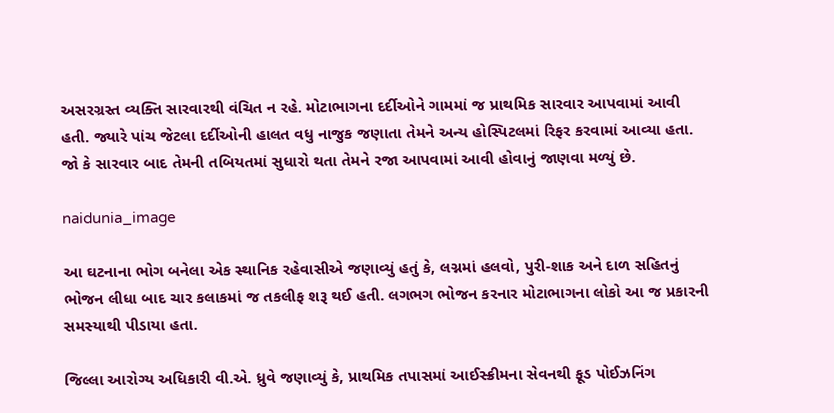અસરગ્રસ્ત વ્યક્તિ સારવારથી વંચિત ન રહે. મોટાભાગના દર્દીઓને ગામમાં જ પ્રાથમિક સારવાર આપવામાં આવી હતી. જ્યારે પાંચ જેટલા દર્દીઓની હાલત વધુ નાજુક જણાતા તેમને અન્ય હોસ્પિટલમાં રિફર કરવામાં આવ્યા હતા. જો કે સારવાર બાદ તેમની તબિયતમાં સુધારો થતા તેમને રજા આપવામાં આવી હોવાનું જાણવા મળ્યું છે.

naidunia_image

આ ઘટનાના ભોગ બનેલા એક સ્થાનિક રહેવાસીએ જણાવ્યું હતું કે, લગ્નમાં હલવો, પુરી-શાક અને દાળ સહિતનું ભોજન લીધા બાદ ચાર કલાકમાં જ તકલીફ શરૂ થઈ હતી. લગભગ ભોજન કરનાર મોટાભાગના લોકો આ જ પ્રકારની સમસ્યાથી પીડાયા હતા.

જિલ્લા આરોગ્ય અધિકારી વી.એ. ધ્રુવે જણાવ્યું કે, પ્રાથમિક તપાસમાં આઈસ્ક્રીમના સેવનથી ફૂડ પોઈઝનિંગ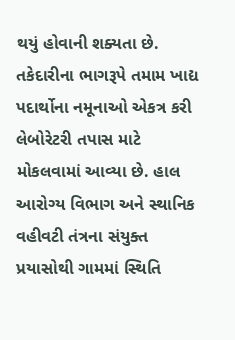થયું હોવાની શક્યતા છે. તકેદારીના ભાગરૂપે તમામ ખાદ્ય પદાર્થોના નમૂનાઓ એકત્ર કરી લેબોરેટરી તપાસ માટે મોકલવામાં આવ્યા છે. હાલ આરોગ્ય વિભાગ અને સ્થાનિક વહીવટી તંત્રના સંયુક્ત પ્રયાસોથી ગામમાં સ્થિતિ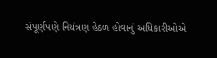સંપૂર્ણપણે નિયંત્રણ હેઠળ હોવાનું અધિકારીઓએ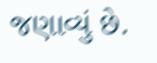જણાવ્યું છે.